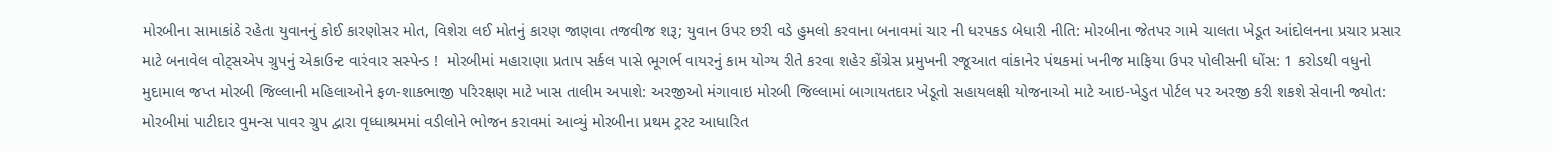મોરબીના સામાકાંઠે રહેતા યુવાનનું કોઈ કારણોસર મોત, વિશેરા લઈ મોતનું કારણ જાણવા તજવીજ શરૂ; યુવાન ઉપર છરી વડે હુમલો કરવાના બનાવમાં ચાર ની ધરપકડ બેધારી નીતિ: મોરબીના જેતપર ગામે ચાલતા ખેડૂત આંદોલનના પ્રચાર પ્રસાર માટે બનાવેલ વોટ્સએપ ગ્રુપનું એકાઉન્ટ વારંવાર સસ્પેન્ડ !  મોરબીમાં મહારાણા પ્રતાપ સર્કલ પાસે ભૂગર્ભ વાયરનું કામ યોગ્ય રીતે કરવા શહેર કોંગ્રેસ પ્રમુખની રજૂઆત વાંકાનેર પંથકમાં ખનીજ માફિયા ઉપર પોલીસની ધોંસ: 1 કરોડથી વધુનો મુદામાલ જપ્ત મોરબી જિલ્લાની મહિલાઓને ફળ-શાકભાજી પરિરક્ષણ માટે ખાસ તાલીમ અપાશે: અરજીઓ મંગાવાઇ મોરબી જિલ્લામાં બાગાયતદાર ખેડૂતો સહાયલક્ષી યોજનાઓ માટે આઇ-ખેડુત પોર્ટલ પર અરજી કરી શકશે સેવાની જ્યોત: મોરબીમાં પાટીદાર વુમન્સ પાવર ગ્રુપ દ્વારા વૃધ્ધાશ્રમમાં વડીલોને ભોજન કરાવમાં આવ્યું મોરબીના પ્રથમ ટ્રસ્ટ આધારિત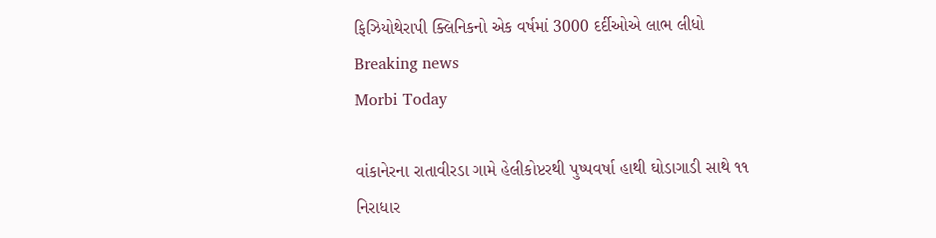ફિઝિયોથેરાપી ક્લિનિકનો એક વર્ષમાં 3000 દર્દીઓએ લાભ લીધો
Breaking news
Morbi Today

વાંકાનેરના રાતાવીરડા ગામે હેલીકોપ્ટરથી પુષ્પવર્ષા હાથી ઘોડાગાડી સાથે ૧૧ નિરાધાર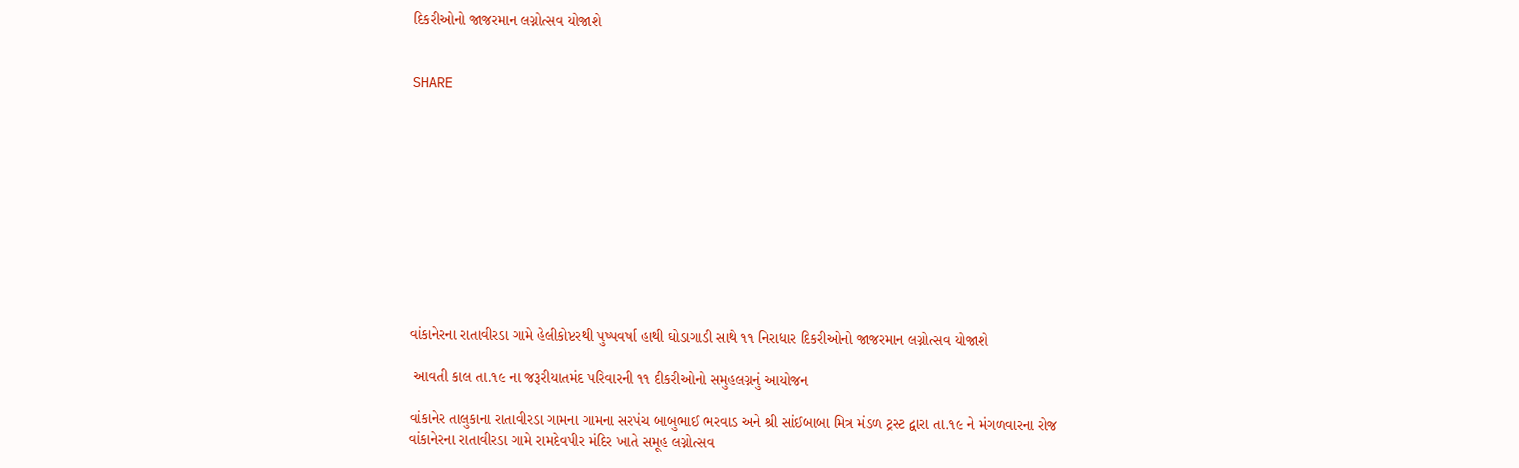દિકરીઓનો જાજરમાન લગ્નોત્સવ યોજાશે


SHARE











વાંકાનેરના રાતાવીરડા ગામે હેલીકોપ્ટરથી પુષ્પવર્ષા હાથી ઘોડાગાડી સાથે ૧૧ નિરાધાર દિકરીઓનો જાજરમાન લગ્નોત્સવ યોજાશે

 આવતી કાલ તા.૧૯ ના જરૂરીયાતમંદ પરિવારની ૧૧ દીકરીઓનો સમુહલગ્નનું આયોજન

વાંકાનેર તાલુકાના રાતાવીરડા ગામના ગામના સરપંચ બાબુભાઈ ભરવાડ અને શ્રી સાંઈબાબા મિત્ર મંડળ ટ્રસ્ટ દ્વારા તા.૧૯ ને મંગળવારના રોજ વાંકાનેરના રાતાવીરડા ગામે રામદેવપીર મંદિર ખાતે સમૂહ લગ્નોત્સવ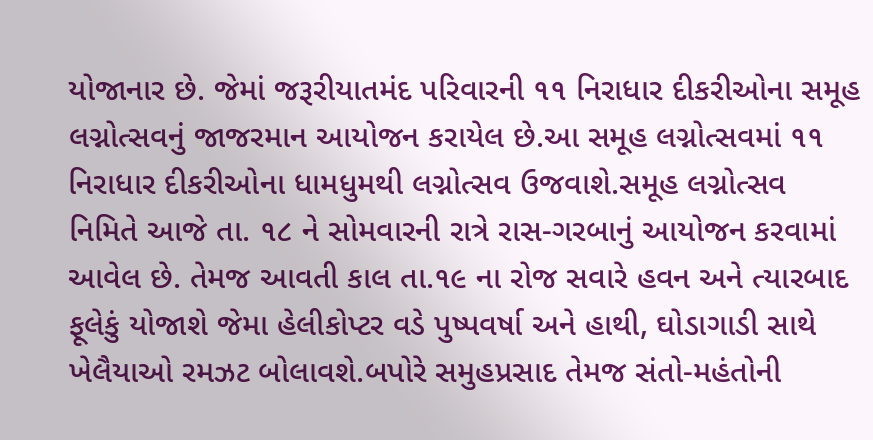યોજાનાર છે. જેમાં જરૂરીયાતમંદ પરિવારની ૧૧ નિરાધાર દીકરીઓના સમૂહ લગ્નોત્સવનું જાજરમાન આયોજન કરાયેલ છે.આ સમૂહ લગ્નોત્સવમાં ૧૧ નિરાધાર દીકરીઓના ધામધુમથી લગ્નોત્સવ ઉજવાશે.સમૂહ લગ્નોત્સવ નિમિતે આજે તા. ૧૮ ને સોમવારની રાત્રે રાસ-ગરબાનું આયોજન કરવામાં આવેલ છે. તેમજ આવતી કાલ તા.૧૯ ના રોજ સવારે હવન અને ત્યારબાદ ફૂલેકું યોજાશે જેમા હેલીકોપ્ટર વડે પુષ્પવર્ષા અને હાથી, ઘોડાગાડી સાથે ખેલૈયાઓ રમઝટ બોલાવશે.બપોરે સમુહપ્રસાદ તેમજ સંતો-મહંતોની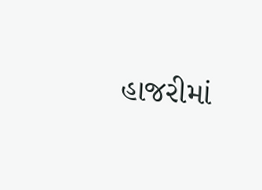હાજરીમાં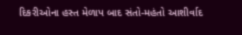દિકરીઓના હસ્ત મેળાપ બાદ સંતો-મહંતો આશીર્વાદ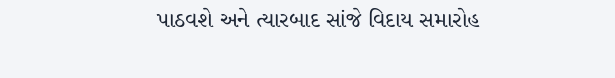પાઠવશે અને ત્યારબાદ સાંજે વિદાય સમારોહ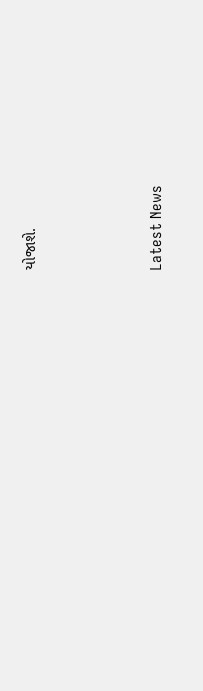યોજાશે.






Latest News